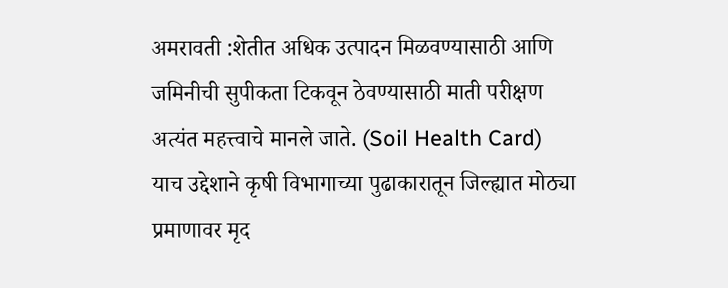अमरावती :शेतीत अधिक उत्पादन मिळवण्यासाठी आणि जमिनीची सुपीकता टिकवून ठेवण्यासाठी माती परीक्षण अत्यंत महत्त्वाचे मानले जाते. (Soil Health Card)
याच उद्देशाने कृषी विभागाच्या पुढाकारातून जिल्ह्यात मोठ्या प्रमाणावर मृद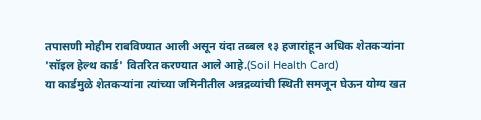तपासणी मोहीम राबविण्यात आली असून यंदा तब्बल १३ हजारांहून अधिक शेतकऱ्यांना 'सॉइल हेल्थ कार्ड' वितरित करण्यात आले आहे.(Soil Health Card)
या कार्डमुळे शेतकऱ्यांना त्यांच्या जमिनीतील अन्नद्रव्यांची स्थिती समजून घेऊन योग्य खत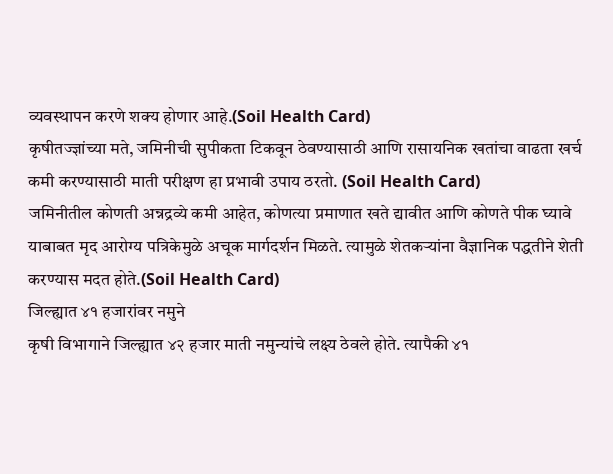व्यवस्थापन करणे शक्य होणार आहे.(Soil Health Card)
कृषीतज्ज्ञांच्या मते, जमिनीची सुपीकता टिकवून ठेवण्यासाठी आणि रासायनिक खतांचा वाढता खर्च कमी करण्यासाठी माती परीक्षण हा प्रभावी उपाय ठरतो. (Soil Health Card)
जमिनीतील कोणती अन्नद्रव्ये कमी आहेत, कोणत्या प्रमाणात खते द्यावीत आणि कोणते पीक घ्यावे याबाबत मृद आरोग्य पत्रिकेमुळे अचूक मार्गदर्शन मिळते. त्यामुळे शेतकऱ्यांना वैज्ञानिक पद्धतीने शेती करण्यास मदत होते.(Soil Health Card)
जिल्ह्यात ४१ हजारांवर नमुने
कृषी विभागाने जिल्ह्यात ४२ हजार माती नमुन्यांचे लक्ष्य ठेवले होते. त्यापैकी ४१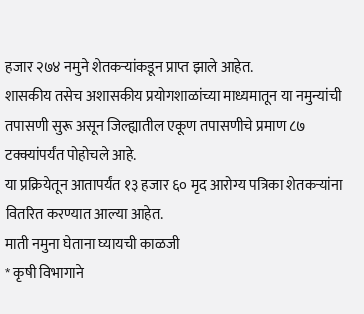हजार २७४ नमुने शेतकऱ्यांकडून प्राप्त झाले आहेत.
शासकीय तसेच अशासकीय प्रयोगशाळांच्या माध्यमातून या नमुन्यांची तपासणी सुरू असून जिल्ह्यातील एकूण तपासणीचे प्रमाण ८७ टक्क्यांपर्यंत पोहोचले आहे.
या प्रक्रियेतून आतापर्यंत १३ हजार ६० मृद आरोग्य पत्रिका शेतकऱ्यांना वितरित करण्यात आल्या आहेत.
माती नमुना घेताना घ्यायची काळजी
* कृषी विभागाने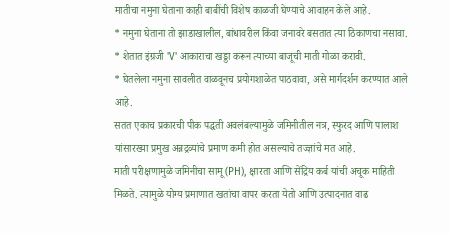मातीचा नमुना घेताना काही बाबींची विशेष काळजी घेण्याचे आवाहन केले आहे.
* नमुना घेताना तो झाडाखालील, बांधावरील किंवा जनावरे बसतात त्या ठिकाणचा नसावा.
* शेतात इंग्रजी 'V' आकाराचा खड्डा करून त्याच्या बाजूची माती गोळा करावी.
* घेतलेला नमुना सावलीत वाळवूनच प्रयोगशाळेत पाठवावा, असे मार्गदर्शन करण्यात आले आहे.
सतत एकाच प्रकारची पीक पद्धती अवलंबल्यामुळे जमिनीतील नत्र, स्फुरद आणि पालाश यांसारख्या प्रमुख अन्नद्रव्यांचे प्रमाण कमी होत असल्याचे तज्ज्ञांचे मत आहे.
माती परीक्षणामुळे जमिनीचा सामू (PH), क्षारता आणि सेंद्रिय कर्ब यांची अचूक माहिती मिळते. त्यामुळे योग्य प्रमाणात खतांचा वापर करता येतो आणि उत्पादनात वाढ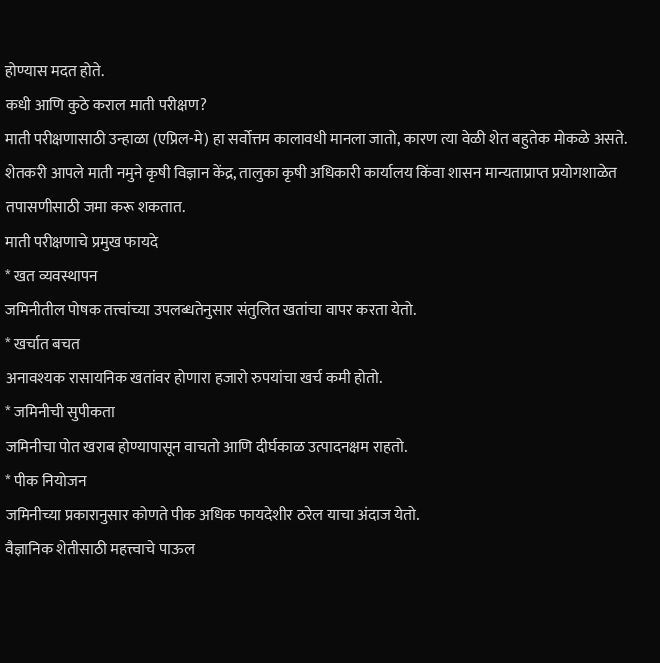होण्यास मदत होते.
कधी आणि कुठे कराल माती परीक्षण?
माती परीक्षणासाठी उन्हाळा (एप्रिल-मे) हा सर्वोत्तम कालावधी मानला जातो, कारण त्या वेळी शेत बहुतेक मोकळे असते.
शेतकरी आपले माती नमुने कृषी विज्ञान केंद्र, तालुका कृषी अधिकारी कार्यालय किंवा शासन मान्यताप्राप्त प्रयोगशाळेत तपासणीसाठी जमा करू शकतात.
माती परीक्षणाचे प्रमुख फायदे
* खत व्यवस्थापन
जमिनीतील पोषक तत्त्वांच्या उपलब्धतेनुसार संतुलित खतांचा वापर करता येतो.
* खर्चात बचत
अनावश्यक रासायनिक खतांवर होणारा हजारो रुपयांचा खर्च कमी होतो.
* जमिनीची सुपीकता
जमिनीचा पोत खराब होण्यापासून वाचतो आणि दीर्घकाळ उत्पादनक्षम राहतो.
* पीक नियोजन
जमिनीच्या प्रकारानुसार कोणते पीक अधिक फायदेशीर ठरेल याचा अंदाज येतो.
वैज्ञानिक शेतीसाठी महत्त्वाचे पाऊल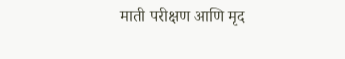माती परीक्षण आणि मृद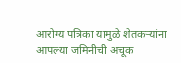आरोग्य पत्रिका यामुळे शेतकऱ्यांना आपल्या जमिनीची अचूक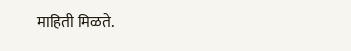माहिती मिळते.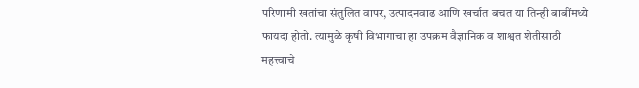परिणामी खतांचा संतुलित वापर, उत्पादनवाढ आणि खर्चात बचत या तिन्ही बाबींमध्ये फायदा होतो. त्यामुळे कृषी विभागाचा हा उपक्रम वैज्ञानिक व शाश्वत शेतीसाठी महत्त्वाचे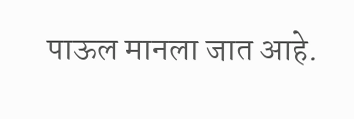पाऊल मानला जात आहे.